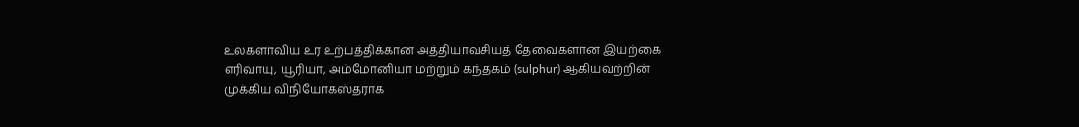உலகளாவிய உர உற்பத்திக்கான அத்தியாவசியத் தேவைகளான இயற்கை எரிவாயு, யூரியா, அம்மோனியா மற்றும் கந்தகம் (sulphur) ஆகியவற்றின் முக்கிய விநியோகஸ்தராக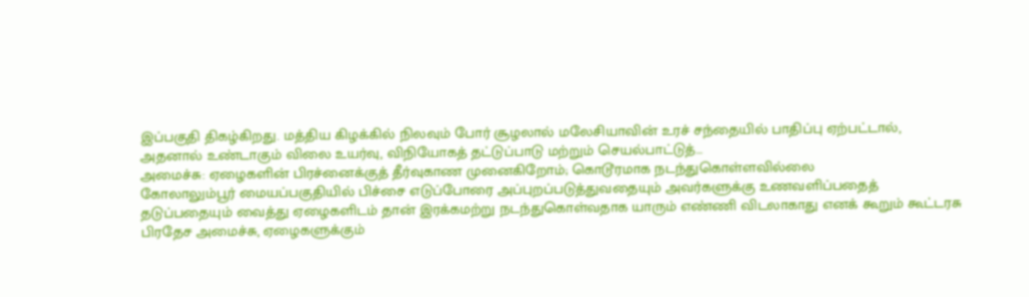இப்பகுதி திகழ்கிறது. மத்திய கிழக்கில் நிலவும் போர் சூழலால் மலேசியாவின் உரச் சந்தையில் பாதிப்பு ஏற்பட்டால், அதனால் உண்டாகும் விலை உயர்வு, விநியோகத் தட்டுப்பாடு மற்றும் செயல்பாட்டுத்…
அமைச்சு: ஏழைகளின் பிரச்னைக்குத் தீர்வுகாண முனைகிறோம்; கொடூரமாக நடந்துகொள்ளவில்லை
கோலாலும்பூர் மையப்பகுதியில் பிச்சை எடுப்போரை அப்புறப்படுத்துவதையும் அவர்களுக்கு உணவளிப்பதைத் தடுப்பதையும் வைத்து ஏழைகளிடம் தான் இரக்கமற்று நடந்துகொள்வதாக யாரும் எண்ணி விடலாகாது எனக் கூறும் கூட்டரசு பிரதேச அமைச்சு, ஏழைகளுக்கும்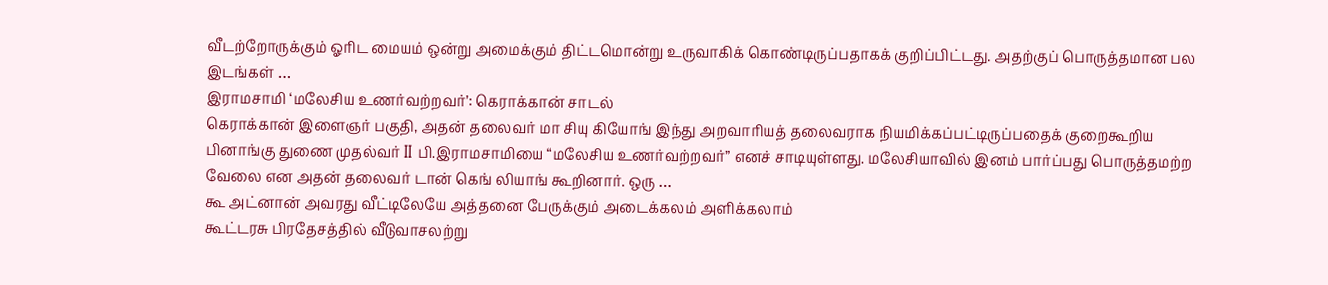வீடற்றோருக்கும் ஓரிட மையம் ஒன்று அமைக்கும் திட்டமொன்று உருவாகிக் கொண்டிருப்பதாகக் குறிப்பிட்டது. அதற்குப் பொருத்தமான பல இடங்கள் …
இராமசாமி ‘மலேசிய உணர்வற்றவர்’: கெராக்கான் சாடல்
கெராக்கான் இளைஞர் பகுதி, அதன் தலைவர் மா சியு கியோங் இந்து அறவாரியத் தலைவராக நியமிக்கப்பட்டிருப்பதைக் குறைகூறிய பினாங்கு துணை முதல்வர் II பி.இராமசாமியை “மலேசிய உணர்வற்றவர்” எனச் சாடியுள்ளது. மலேசியாவில் இனம் பார்ப்பது பொருத்தமற்ற வேலை என அதன் தலைவர் டான் கெங் லியாங் கூறினார். ஒரு …
கூ அட்னான் அவரது வீட்டிலேயே அத்தனை பேருக்கும் அடைக்கலம் அளிக்கலாம்
கூட்டரசு பிரதேசத்தில் வீடுவாசலற்று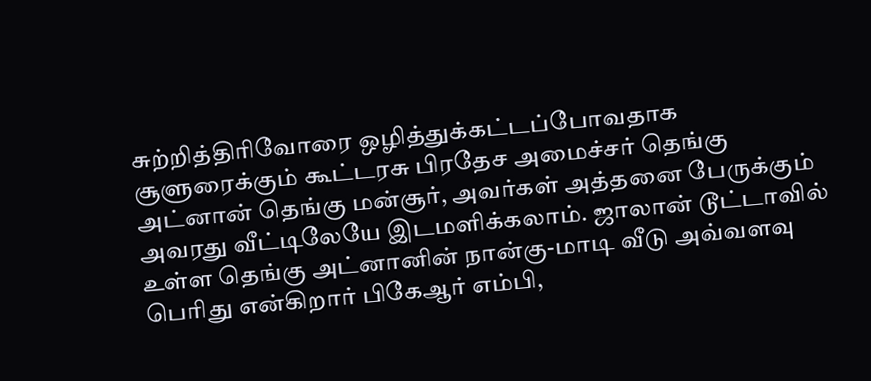சுற்றித்திரிவோரை ஒழித்துக்கட்டப்போவதாக சூளுரைக்கும் கூட்டரசு பிரதேச அமைச்சர் தெங்கு அட்னான் தெங்கு மன்சூர், அவர்கள் அத்தனை பேருக்கும் அவரது வீட்டிலேயே இடமளிக்கலாம். ஜாலான் டூட்டாவில் உள்ள தெங்கு அட்னானின் நான்கு-மாடி வீடு அவ்வளவு பெரிது என்கிறார் பிகேஆர் எம்பி,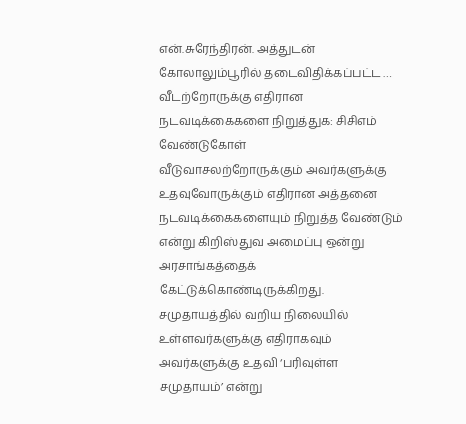என்.சுரேந்திரன். அத்துடன் கோலாலும்பூரில் தடைவிதிக்கப்பட்ட …
வீடற்றோருக்கு எதிரான நடவடிக்கைகளை நிறுத்துக: சிசிஎம் வேண்டுகோள்
வீடுவாசலற்றோருக்கும் அவர்களுக்கு உதவுவோருக்கும் எதிரான அத்தனை நடவடிக்கைகளையும் நிறுத்த வேண்டும் என்று கிறிஸ்துவ அமைப்பு ஒன்று அரசாங்கத்தைக் கேட்டுக்கொண்டிருக்கிறது. சமுதாயத்தில் வறிய நிலையில் உள்ளவர்களுக்கு எதிராகவும் அவர்களுக்கு உதவி ‘பரிவுள்ள சமுதாயம்’ என்று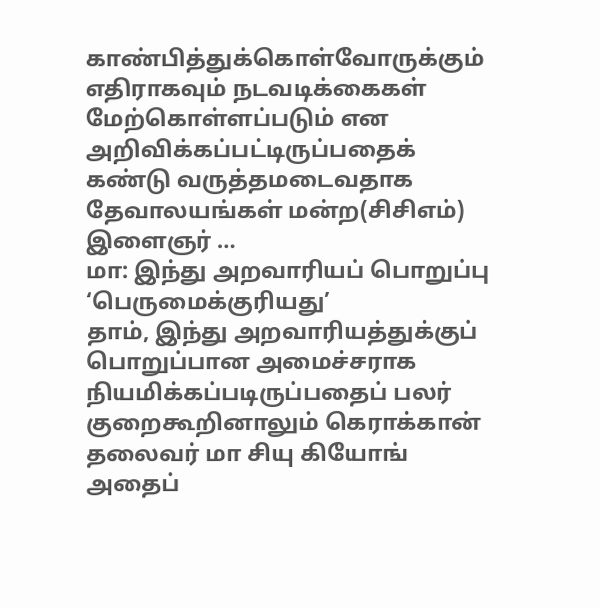காண்பித்துக்கொள்வோருக்கும் எதிராகவும் நடவடிக்கைகள் மேற்கொள்ளப்படும் என அறிவிக்கப்பட்டிருப்பதைக் கண்டு வருத்தமடைவதாக தேவாலயங்கள் மன்ற(சிசிஎம்) இளைஞர் …
மா: இந்து அறவாரியப் பொறுப்பு ‘பெருமைக்குரியது’
தாம், இந்து அறவாரியத்துக்குப் பொறுப்பான அமைச்சராக நியமிக்கப்படிருப்பதைப் பலர் குறைகூறினாலும் கெராக்கான் தலைவர் மா சியு கியோங் அதைப்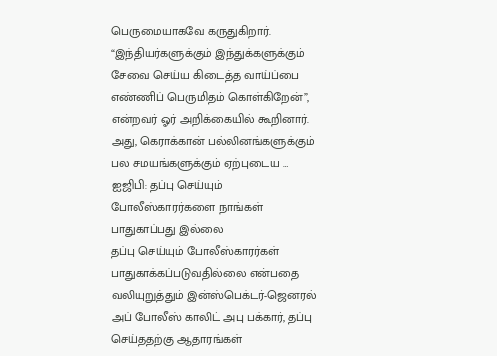பெருமையாகவே கருதுகிறார். “இந்தியர்களுக்கும் இந்துக்களுக்கும் சேவை செய்ய கிடைத்த வாய்ப்பை எண்ணிப் பெருமிதம் கொள்கிறேன்”, என்றவர் ஓர் அறிக்கையில் கூறினார். அது, கெராக்கான் பல்லினங்களுக்கும் பல சமயங்களுக்கும் ஏற்புடைய …
ஐஜிபி: தப்பு செய்யும் போலீஸ்காரர்களை நாங்கள் பாதுகாப்பது இல்லை
தப்பு செய்யும் போலீஸ்காரர்கள் பாதுகாக்கப்படுவதில்லை என்பதை வலியுறுத்தும் இன்ஸ்பெக்டர்-ஜெனரல் அப் போலீஸ் காலிட் அபு பக்கார், தப்பு செய்ததற்கு ஆதாரங்கள்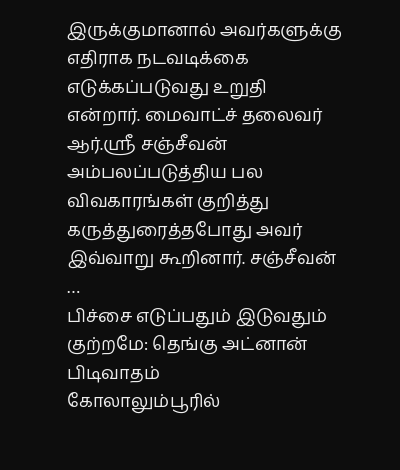இருக்குமானால் அவர்களுக்கு எதிராக நடவடிக்கை எடுக்கப்படுவது உறுதி என்றார். மைவாட்ச் தலைவர் ஆர்.ஸ்ரீ சஞ்சீவன் அம்பலப்படுத்திய பல விவகாரங்கள் குறித்து கருத்துரைத்தபோது அவர் இவ்வாறு கூறினார். சஞ்சீவன் …
பிச்சை எடுப்பதும் இடுவதும் குற்றமே: தெங்கு அட்னான் பிடிவாதம்
கோலாலும்பூரில்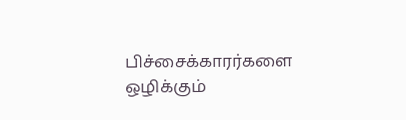பிச்சைக்காரர்களை ஒழிக்கும்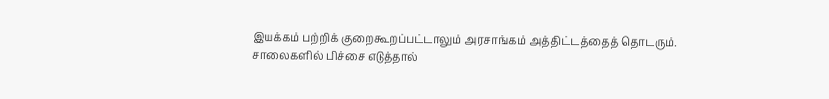இயக்கம் பற்றிக் குறைகூறப்பட்டாலும் அரசாங்கம் அத்திட்டத்தைத் தொடரும். சாலைகளில் பிச்சை எடுத்தால்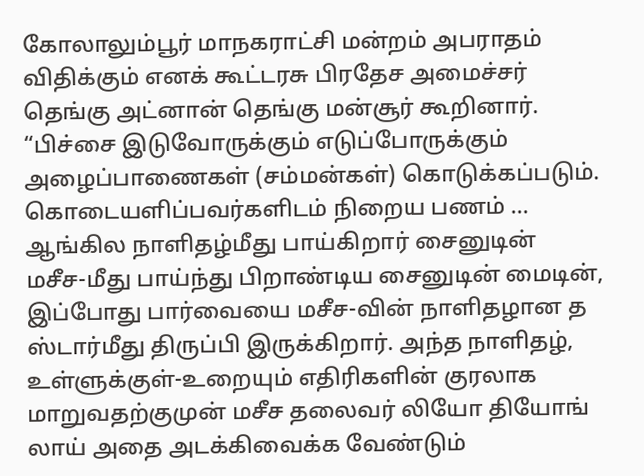கோலாலும்பூர் மாநகராட்சி மன்றம் அபராதம் விதிக்கும் எனக் கூட்டரசு பிரதேச அமைச்சர் தெங்கு அட்னான் தெங்கு மன்சூர் கூறினார். “பிச்சை இடுவோருக்கும் எடுப்போருக்கும் அழைப்பாணைகள் (சம்மன்கள்) கொடுக்கப்படும். கொடையளிப்பவர்களிடம் நிறைய பணம் …
ஆங்கில நாளிதழ்மீது பாய்கிறார் சைனுடின்
மசீச-மீது பாய்ந்து பிறாண்டிய சைனுடின் மைடின், இப்போது பார்வையை மசீச-வின் நாளிதழான த ஸ்டார்மீது திருப்பி இருக்கிறார். அந்த நாளிதழ், உள்ளுக்குள்-உறையும் எதிரிகளின் குரலாக மாறுவதற்குமுன் மசீச தலைவர் லியோ தியோங் லாய் அதை அடக்கிவைக்க வேண்டும்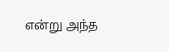என்று அந்த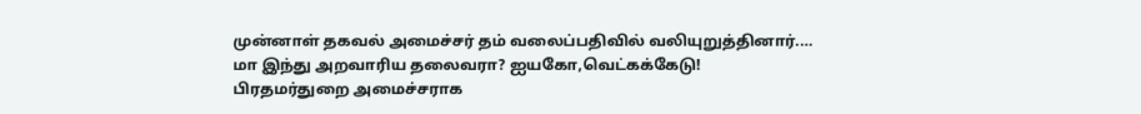முன்னாள் தகவல் அமைச்சர் தம் வலைப்பதிவில் வலியுறுத்தினார்.…
மா இந்து அறவாரிய தலைவரா? ஐயகோ,வெட்கக்கேடு!
பிரதமர்துறை அமைச்சராக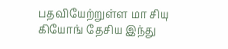பதவியேற்றுள்ள மா சியு கியோங் தேசிய இந்து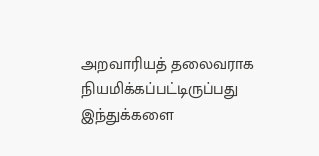அறவாரியத் தலைவராக நியமிக்கப்பட்டிருப்பது இந்துக்களை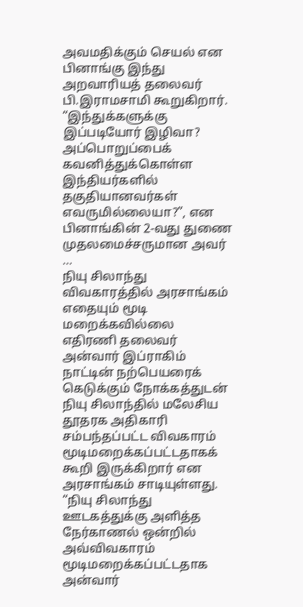அவமதிக்கும் செயல் என பினாங்கு இந்து அறவாரியத் தலைவர் பி.இராமசாமி கூறுகிறார். “இந்துக்களுக்கு இப்படியோர் இழிவா? அப்பொறுப்பைக் கவனித்துக்கொள்ள இந்தியர்களில் தகுதியானவர்கள் எவருமில்லையா?”, என பினாங்கின் 2-வது துணை முதலமைச்சருமான அவர் …
நியு சிலாந்து விவகாரத்தில் அரசாங்கம் எதையும் மூடி மறைக்கவில்லை
எதிரணி தலைவர் அன்வார் இப்ராகிம் நாட்டின் நற்பெயரைக் கெடுக்கும் நோக்கத்துடன் நியு சிலாந்தில் மலேசிய தூதரக அதிகாரி சம்பந்தப்பட்ட விவகாரம் மூடிமறைக்கப்பட்டதாகக் கூறி இருக்கிறார் என அரசாங்கம் சாடியுள்ளது. “நியு சிலாந்து ஊடகத்துக்கு அளித்த நேர்காணல் ஒன்றில் அவ்விவகாரம் மூடிமறைக்கப்பட்டதாக அன்வார்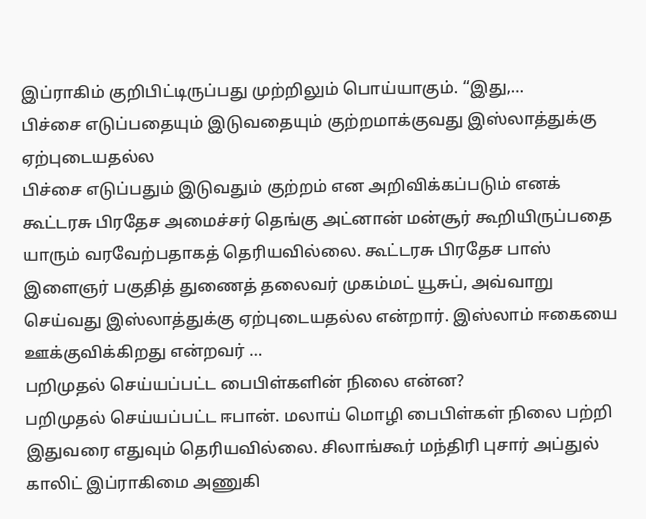இப்ராகிம் குறிபிட்டிருப்பது முற்றிலும் பொய்யாகும். “இது,…
பிச்சை எடுப்பதையும் இடுவதையும் குற்றமாக்குவது இஸ்லாத்துக்கு ஏற்புடையதல்ல
பிச்சை எடுப்பதும் இடுவதும் குற்றம் என அறிவிக்கப்படும் எனக் கூட்டரசு பிரதேச அமைச்சர் தெங்கு அட்னான் மன்சூர் கூறியிருப்பதை யாரும் வரவேற்பதாகத் தெரியவில்லை. கூட்டரசு பிரதேச பாஸ் இளைஞர் பகுதித் துணைத் தலைவர் முகம்மட் யூசுப், அவ்வாறு செய்வது இஸ்லாத்துக்கு ஏற்புடையதல்ல என்றார். இஸ்லாம் ஈகையை ஊக்குவிக்கிறது என்றவர் …
பறிமுதல் செய்யப்பட்ட பைபிள்களின் நிலை என்ன?
பறிமுதல் செய்யப்பட்ட ஈபான். மலாய் மொழி பைபிள்கள் நிலை பற்றி இதுவரை எதுவும் தெரியவில்லை. சிலாங்கூர் மந்திரி புசார் அப்துல் காலிட் இப்ராகிமை அணுகி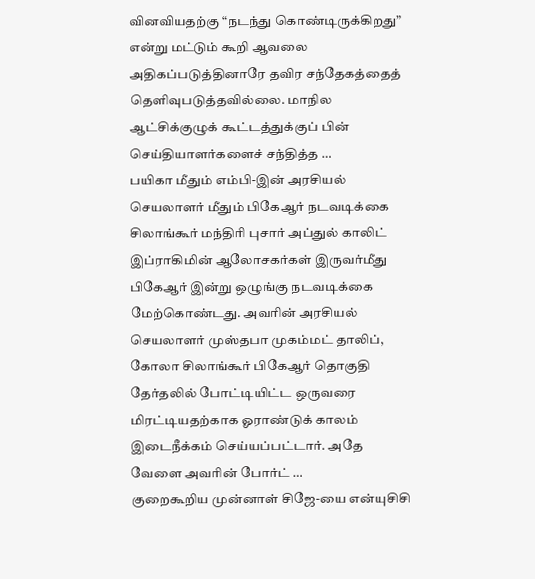வினவியதற்கு “நடந்து கொண்டிருக்கிறது” என்று மட்டும் கூறி ஆவலை அதிகப்படுத்தினாரே தவிர சந்தேகத்தைத் தெளிவுபடுத்தவில்லை. மாநில ஆட்சிக்குழுக் கூட்டத்துக்குப் பின் செய்தியாளர்களைச் சந்தித்த …
பயிகா மீதும் எம்பி-இன் அரசியல் செயலாளர் மீதும் பிகேஆர் நடவடிக்கை
சிலாங்கூர் மந்திரி புசார் அப்துல் காலிட் இப்ராகிமின் ஆலோசகர்கள் இருவர்மீது பிகேஆர் இன்று ஒழுங்கு நடவடிக்கை மேற்கொண்டது. அவரின் அரசியல் செயலாளர் முஸ்தபா முகம்மட் தாலிப், கோலா சிலாங்கூர் பிகேஆர் தொகுதி தேர்தலில் போட்டியிட்ட ஒருவரை மிரட்டியதற்காக ஓராண்டுக் காலம் இடைநீக்கம் செய்யப்பட்டார். அதே வேளை அவரின் போர்ட் …
குறைகூறிய முன்னாள் சிஜே-யை என்யுசிசி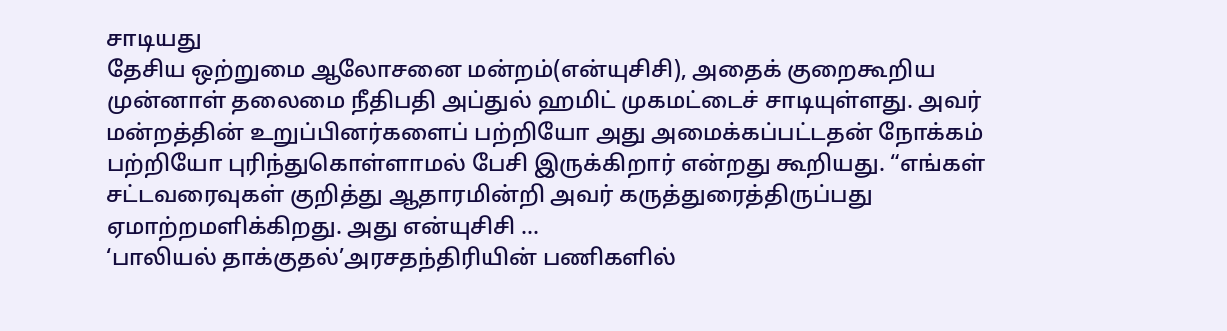சாடியது
தேசிய ஒற்றுமை ஆலோசனை மன்றம்(என்யுசிசி), அதைக் குறைகூறிய முன்னாள் தலைமை நீதிபதி அப்துல் ஹமிட் முகமட்டைச் சாடியுள்ளது. அவர் மன்றத்தின் உறுப்பினர்களைப் பற்றியோ அது அமைக்கப்பட்டதன் நோக்கம் பற்றியோ புரிந்துகொள்ளாமல் பேசி இருக்கிறார் என்றது கூறியது. “எங்கள் சட்டவரைவுகள் குறித்து ஆதாரமின்றி அவர் கருத்துரைத்திருப்பது ஏமாற்றமளிக்கிறது. அது என்யுசிசி …
‘பாலியல் தாக்குதல்’அரசதந்திரியின் பணிகளில்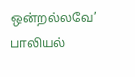ஒன்றல்லவே’
பாலியல்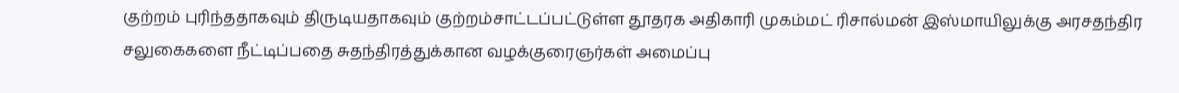குற்றம் புரிந்ததாகவும் திருடியதாகவும் குற்றம்சாட்டப்பட்டுள்ள தூதரக அதிகாரி முகம்மட் ரிசால்மன் இஸ்மாயிலுக்கு அரசதந்திர சலுகைகளை நீட்டிப்பதை சுதந்திரத்துக்கான வழக்குரைஞர்கள் அமைப்பு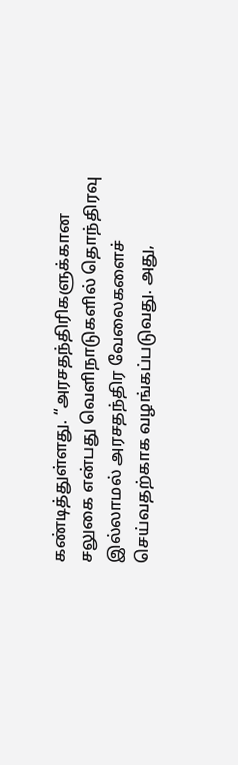கண்டித்துள்ளது. “அரசதந்திரிகளுக்கான சலுகை என்பது வெளிநாடுகளில் தொந்திரவு இல்லாமல் அரசதந்திர வேலைகளைச் செய்வதற்காக வழங்கப்படுவது. அது,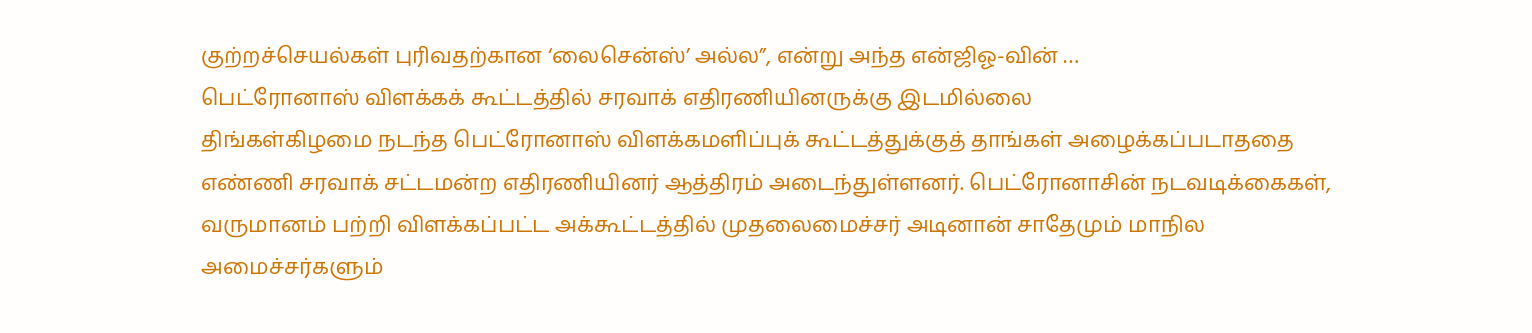குற்றச்செயல்கள் புரிவதற்கான ‘லைசென்ஸ்’ அல்ல”, என்று அந்த என்ஜிஓ-வின் …
பெட்ரோனாஸ் விளக்கக் கூட்டத்தில் சரவாக் எதிரணியினருக்கு இடமில்லை
திங்கள்கிழமை நடந்த பெட்ரோனாஸ் விளக்கமளிப்புக் கூட்டத்துக்குத் தாங்கள் அழைக்கப்படாததை எண்ணி சரவாக் சட்டமன்ற எதிரணியினர் ஆத்திரம் அடைந்துள்ளனர். பெட்ரோனாசின் நடவடிக்கைகள், வருமானம் பற்றி விளக்கப்பட்ட அக்கூட்டத்தில் முதலைமைச்சர் அடினான் சாதேமும் மாநில அமைச்சர்களும்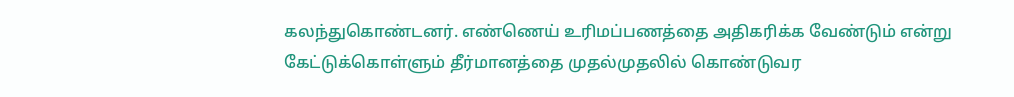கலந்துகொண்டனர். எண்ணெய் உரிமப்பணத்தை அதிகரிக்க வேண்டும் என்று கேட்டுக்கொள்ளும் தீர்மானத்தை முதல்முதலில் கொண்டுவர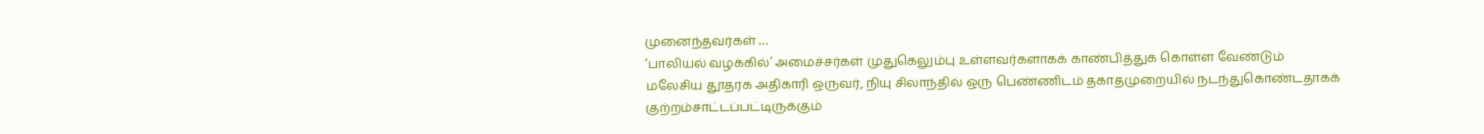முனைந்தவர்கள் …
‘பாலியல் வழக்கில்’ அமைச்சர்கள் முதுகெலும்பு உள்ளவர்களாகக் காண்பித்துக் கொள்ள வேண்டும்
மலேசிய தூதரக அதிகாரி ஒருவர், நியு சிலாந்தில் ஒரு பெண்ணிடம் தகாதமுறையில் நடந்துகொண்டதாகக் குற்றம்சாட்டப்பட்டிருக்கும்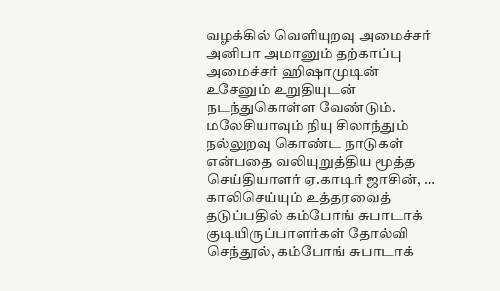வழக்கில் வெளியுறவு அமைச்சர் அனிபா அமானும் தற்காப்பு அமைச்சர் ஹிஷாமுடின் உசேனும் உறுதியுடன் நடந்துகொள்ள வேண்டும். மலேசியாவும் நியு சிலாந்தும் நல்லுறவு கொண்ட நாடுகள் என்பதை வலியுறுத்திய மூத்த செய்தியாளர் ஏ.காடிர் ஜாசின், …
காலிசெய்யும் உத்தரவைத் தடுப்பதில் கம்போங் சுபாடாக் குடியிருப்பாளர்கள் தோல்வி
செந்தூல், கம்போங் சுபாடாக்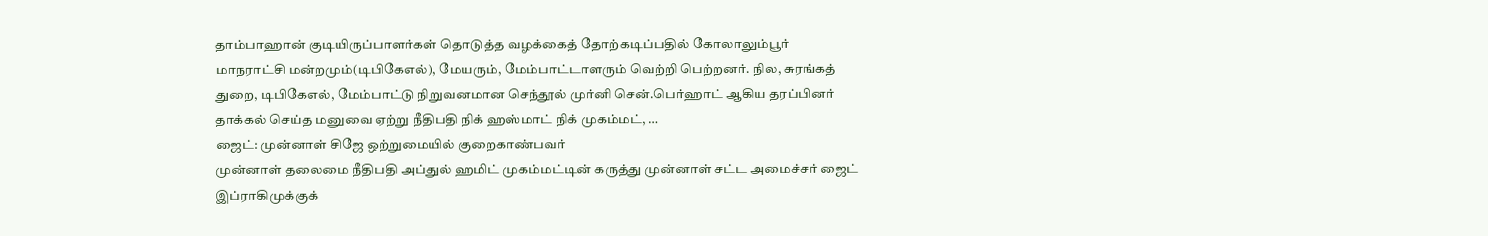தாம்பாஹான் குடியிருப்பாளர்கள் தொடுத்த வழக்கைத் தோற்கடிப்பதில் கோலாலும்பூர் மாநராட்சி மன்றமும்(டிபிகேஎல்), மேயரும், மேம்பாட்டாளரும் வெற்றி பெற்றனர். நில, சுரங்கத் துறை, டிபிகேஎல், மேம்பாட்டு நிறுவனமான செந்தூல் முர்னி சென்.பெர்ஹாட் ஆகிய தரப்பினர் தாக்கல் செய்த மனுவை ஏற்று நீதிபதி நிக் ஹஸ்மாட் நிக் முகம்மட், …
ஜைட்: முன்னாள் சிஜே ஒற்றுமையில் குறைகாண்பவர்
முன்னாள் தலைமை நீதிபதி அப்துல் ஹமிட் முகம்மட்டின் கருத்து முன்னாள் சட்ட அமைச்சர் ஜைட் இப்ராகிமுக்குக்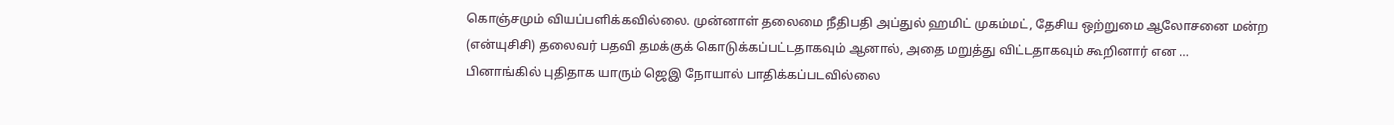கொஞ்சமும் வியப்பளிக்கவில்லை. முன்னாள் தலைமை நீதிபதி அப்துல் ஹமிட் முகம்மட், தேசிய ஒற்றுமை ஆலோசனை மன்ற (என்யுசிசி) தலைவர் பதவி தமக்குக் கொடுக்கப்பட்டதாகவும் ஆனால், அதை மறுத்து விட்டதாகவும் கூறினார் என …
பினாங்கில் புதிதாக யாரும் ஜெஇ நோயால் பாதிக்கப்படவில்லை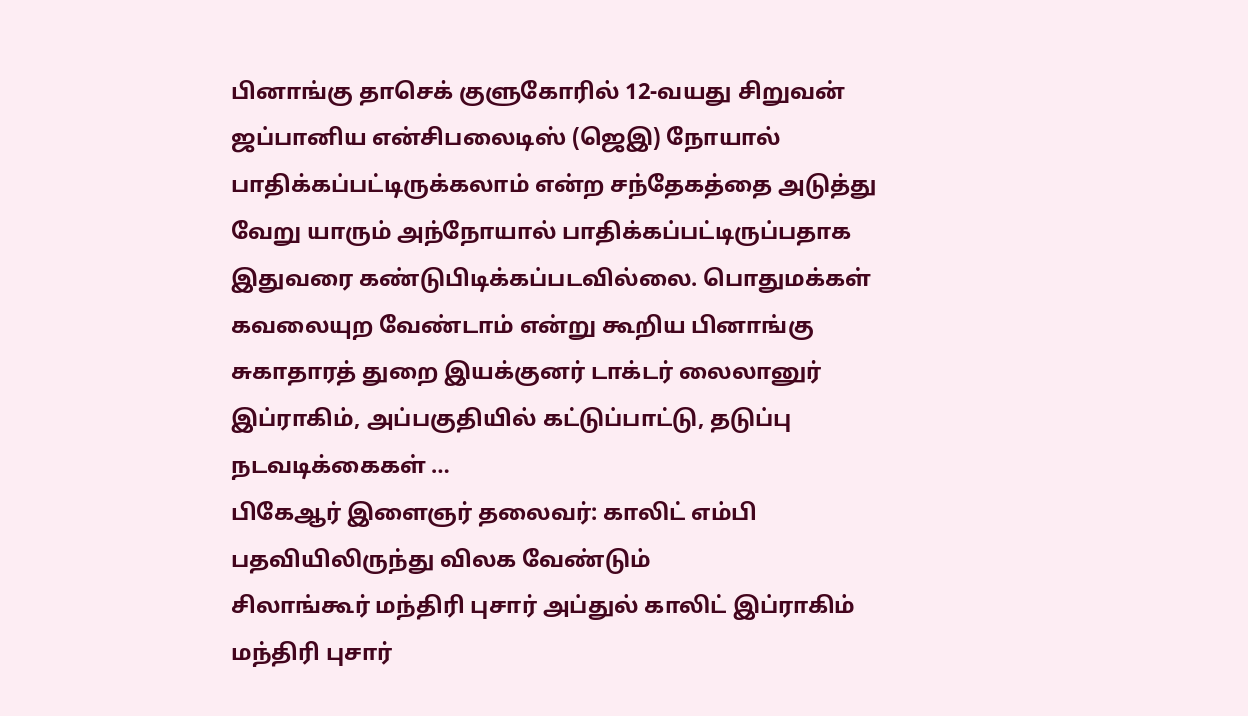பினாங்கு தாசெக் குளுகோரில் 12-வயது சிறுவன் ஜப்பானிய என்சிபலைடிஸ் (ஜெஇ) நோயால் பாதிக்கப்பட்டிருக்கலாம் என்ற சந்தேகத்தை அடுத்து வேறு யாரும் அந்நோயால் பாதிக்கப்பட்டிருப்பதாக இதுவரை கண்டுபிடிக்கப்படவில்லை. பொதுமக்கள் கவலையுற வேண்டாம் என்று கூறிய பினாங்கு சுகாதாரத் துறை இயக்குனர் டாக்டர் லைலானுர் இப்ராகிம், அப்பகுதியில் கட்டுப்பாட்டு, தடுப்பு நடவடிக்கைகள் …
பிகேஆர் இளைஞர் தலைவர்: காலிட் எம்பி பதவியிலிருந்து விலக வேண்டும்
சிலாங்கூர் மந்திரி புசார் அப்துல் காலிட் இப்ராகிம் மந்திரி புசார்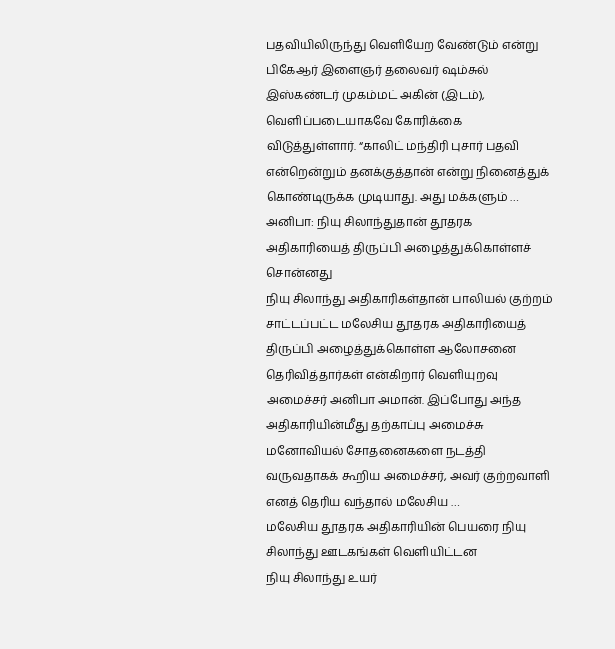பதவியிலிருந்து வெளியேற வேண்டும் என்று பிகேஆர் இளைஞர் தலைவர் ஷம்சுல் இஸ்கண்டர் முகம்மட் அகின் (இடம்), வெளிப்படையாகவே கோரிக்கை விடுத்துள்ளார். “காலிட் மந்திரி புசார் பதவி என்றென்றும் தனக்குத்தான் என்று நினைத்துக் கொண்டிருக்க முடியாது. அது மக்களும் …
அனிபா: நியு சிலாந்துதான் தூதரக அதிகாரியைத் திருப்பி அழைத்துக்கொள்ளச் சொன்னது
நியு சிலாந்து அதிகாரிகள்தான் பாலியல் குற்றம் சாட்டப்பட்ட மலேசிய தூதரக அதிகாரியைத் திருப்பி அழைத்துக்கொள்ள ஆலோசனை தெரிவித்தார்கள் என்கிறார் வெளியுறவு அமைச்சர் அனிபா அமான். இப்போது அந்த அதிகாரியின்மீது தற்காப்பு அமைச்சு மனோவியல் சோதனைகளை நடத்தி வருவதாகக் கூறிய அமைச்சர், அவர் குற்றவாளி எனத் தெரிய வந்தால் மலேசிய …
மலேசிய தூதரக அதிகாரியின் பெயரை நியு சிலாந்து ஊடகங்கள் வெளியிட்டன
நியு சிலாந்து உயர்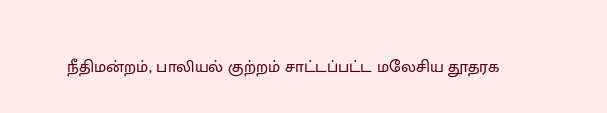நீதிமன்றம், பாலியல் குற்றம் சாட்டப்பட்ட மலேசிய தூதரக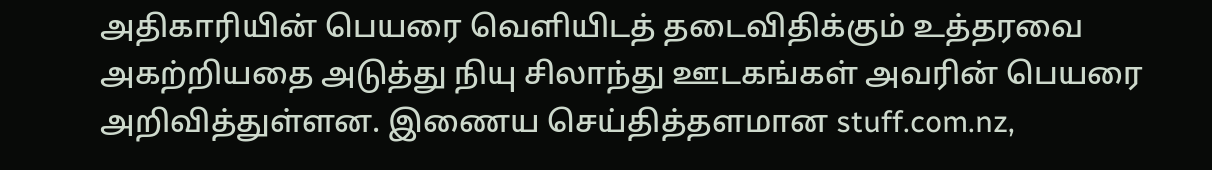அதிகாரியின் பெயரை வெளியிடத் தடைவிதிக்கும் உத்தரவை அகற்றியதை அடுத்து நியு சிலாந்து ஊடகங்கள் அவரின் பெயரை அறிவித்துள்ளன. இணைய செய்தித்தளமான stuff.com.nz,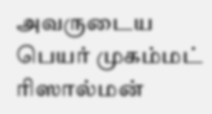அவருடைய பெயர் முகம்மட் ரிஸால்மன்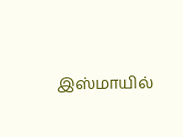இஸ்மாயில்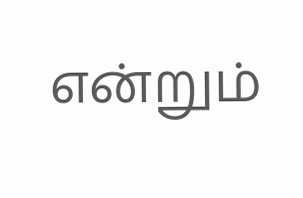என்றும்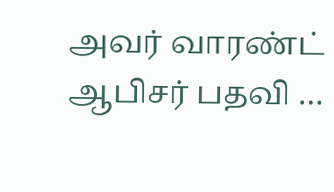அவர் வாரண்ட் ஆபிசர் பதவி …